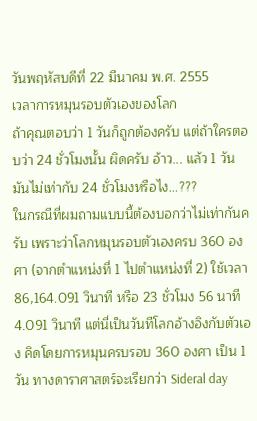วันพฤหัสบดีที่ 22 มีนาคม พ.ศ. 2555
เวลาการหมุนรอบตัวเองของโลก
ถ้าคุณตอบว่า 1 วันก็ถูกต้องครับ แต่ถ้าใครตอบว่า 24 ชั่วโมงนั้น ผิดครับ อ้าว... แล้ว 1 วัน มันไม่เท่ากับ 24 ชั่วโมงหรือไง...???
ในกรณีที่ผมถามแบบนี้ต้องบอกว่าไม่เท่ากันครับ เพราะว่าโลกหมุนรอบตัวเองครบ 360 องศา (จากตำแหน่งที่ 1 ไปตำแหน่งที่ 2) ใช้เวลา 86,164.091 วินาที หรือ 23 ชั่วโมง 56 นาที 4.091 วินาที แต่นี่เป็นวันทีโลกอ้างอิงกับตัวเอง คิดโดยการหมุนครบรอบ 360 องศา เป็น 1 วัน ทางดาราศาสตร์จะเรียกว่า Sideral day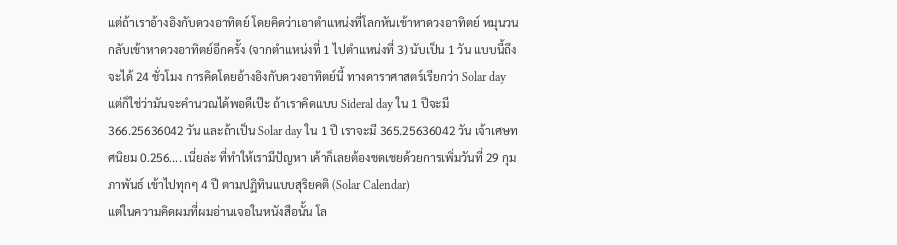แต่ถ้าเราอ้างอิงกับดวงอาทิตย์ โดยคิดว่าเอาตำแหน่งที่โลกหันเข้าหาดวงอาทิตย์ หมุนวนกลับเข้าหาดวงอาทิตย์อีกครั้ง (จากตำแหน่งที่ 1 ไปตำแหน่งที่ 3) นับเป็น 1 วัน แบบนี้ถึงจะได้ 24 ชั่วโมง การคิดโดยอ้างอิงกับดวงอาทิตย์นี้ ทางดาราศาสตร์เรียกว่า Solar day
แต่ก็ใช่ว่ามันจะคำนวณได้พอดีเป๊ะ ถ้าเราคิดแบบ Sideral day ใน 1 ปีจะมี 366.25636042 วัน และถ้าเป็น Solar day ใน 1 ปี เราจะมี 365.25636042 วัน เจ้าเศษทศนิยม 0.256.... เนี่ยล่ะ ที่ทำให้เรามีปัญหา เค้าก็เลยต้องชดเชยด้วยการเพิ่มวันที่ 29 กุมภาพันธ์ เข้าไปทุกๆ 4 ปี ตามปฏิทินแบบสุริยคติ (Solar Calendar)
แต่ในความคิดผมที่ผมอ่านเจอในหนังสือนั้น โล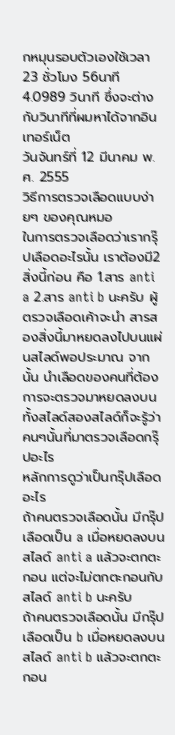กหมุนรอบตัวเองใช้เวลา 23 ชั่วโมง 56นาที 4.0989 วินาที ซึ่งจะต่างกับวินาทีที่ผมหาได้จากอินเทอร์เน็ต
วันจันทร์ที่ 12 มีนาคม พ.ศ. 2555
วิธีการตรวจเลือดแบบง่ายๆ ของคุณหมอ
ในการตรวจเลือดว่าเรากรุ๊ปเลือดอะไรนั้น เราต้องมี2สิ่งนี้ก่อน คือ 1.สาร anti a 2.สาร anti b นะครับ ผู้ตรวจเลือดเค้าจะนำ สารสองสิ่งนี้มาหยดลงไปบนแผ่นสไลด์พอประมาณ จากนั้น นำเลือดของคนที่ต้องการจะตรวจมาหยดลงบนทั้งสไลด์สองสไลด์ก็จะรู้ว่าคนๆนั้นที่มาตรวจเลือดกรุ๊ปอะไร
หลักการดูว่าเป็นกรุ๊ปเลือดอะไร
ถ้าคนตรวจเลือดนั้น มีกรุ๊ปเลือดเป็น a เมื่อหยดลงบนสไลด์ anti a แล้วจะตกตะกอน แต่จะไม่ตกตะกอนกับ สไลด์ anti b นะครับ
ถ้าคนตรวจเลือดนั้น มีกรุ๊ปเลือดเป็น b เมื่อหยดลงบนสไลด์ anti b แล้วจะตกตะกอน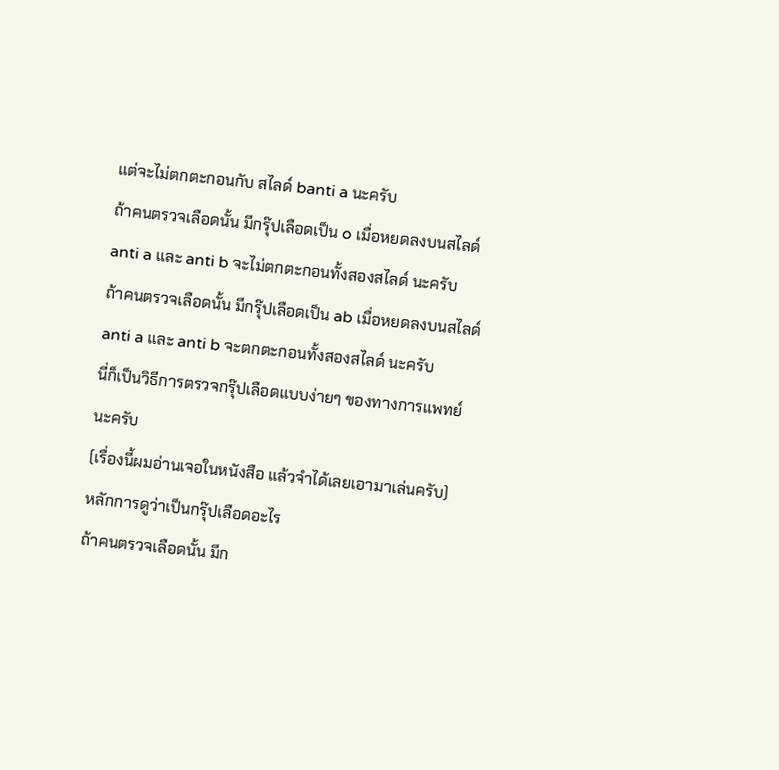แต่จะไม่ตกตะกอนกับ สไลด์ banti a นะครับ
ถ้าคนตรวจเลือดนั้น มีกรุ๊ปเลือดเป็น o เมื่อหยดลงบนสไลด์ anti a และ anti b จะไม่ตกตะกอนทั้งสองสไลด์ นะครับ
ถ้าคนตรวจเลือดนั้น มีกรุ๊ปเลือดเป็น ab เมื่อหยดลงบนสไลด์ anti a และ anti b จะตกตะกอนทั้งสองสไลด์ นะครับ
นี่ก็เป็นวิธีการตรวจกรุ๊ปเลือดแบบง่ายๆ ของทางการแพทย์นะครับ
(เรื่องนี้ผมอ่านเจอในหนังสือ แล้วจำได้เลยเอามาเล่นครับ)
หลักการดูว่าเป็นกรุ๊ปเลือดอะไร
ถ้าคนตรวจเลือดนั้น มีก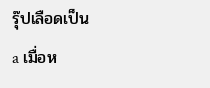รุ๊ปเลือดเป็น a เมื่อห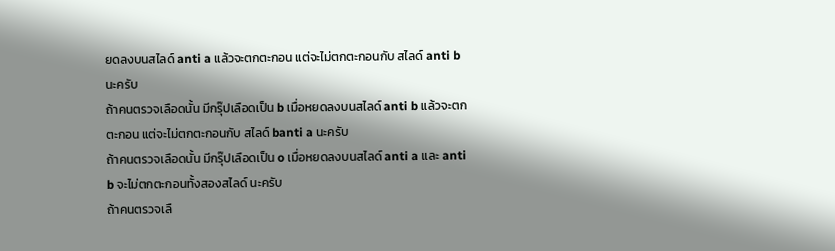ยดลงบนสไลด์ anti a แล้วจะตกตะกอน แต่จะไม่ตกตะกอนกับ สไลด์ anti b นะครับ
ถ้าคนตรวจเลือดนั้น มีกรุ๊ปเลือดเป็น b เมื่อหยดลงบนสไลด์ anti b แล้วจะตกตะกอน แต่จะไม่ตกตะกอนกับ สไลด์ banti a นะครับ
ถ้าคนตรวจเลือดนั้น มีกรุ๊ปเลือดเป็น o เมื่อหยดลงบนสไลด์ anti a และ anti b จะไม่ตกตะกอนทั้งสองสไลด์ นะครับ
ถ้าคนตรวจเลื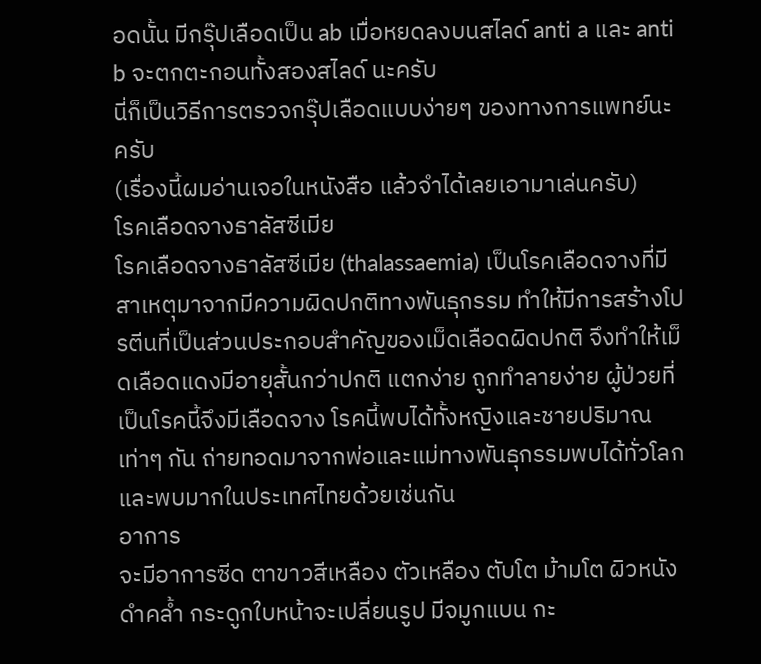อดนั้น มีกรุ๊ปเลือดเป็น ab เมื่อหยดลงบนสไลด์ anti a และ anti b จะตกตะกอนทั้งสองสไลด์ นะครับ
นี่ก็เป็นวิธีการตรวจกรุ๊ปเลือดแบบง่ายๆ ของทางการแพทย์นะครับ
(เรื่องนี้ผมอ่านเจอในหนังสือ แล้วจำได้เลยเอามาเล่นครับ)
โรคเลือดจางธาลัสซีเมีย
โรคเลือดจางธาลัสซีเมีย (thalassaemia) เป็นโรคเลือดจางที่มีสาเหตุมาจากมีความผิดปกติทางพันธุกรรม ทำให้มีการสร้างโปรตีนที่เป็นส่วนประกอบสำคัญของเม็ดเลือดผิดปกติ จึงทำให้เม็ดเลือดแดงมีอายุสั้นกว่าปกติ แตกง่าย ถูกทำลายง่าย ผู้ป่วยที่เป็นโรคนี้จึงมีเลือดจาง โรคนี้พบได้ทั้งหญิงและชายปริมาณเท่าๆ กัน ถ่ายทอดมาจากพ่อและแม่ทางพันธุกรรมพบได้ทั่วโลก และพบมากในประเทศไทยด้วยเช่นกัน
อาการ
จะมีอาการซีด ตาขาวสีเหลือง ตัวเหลือง ตับโต ม้ามโต ผิวหนังดำคล้ำ กระดูกใบหน้าจะเปลี่ยนรูป มีจมูกแบน กะ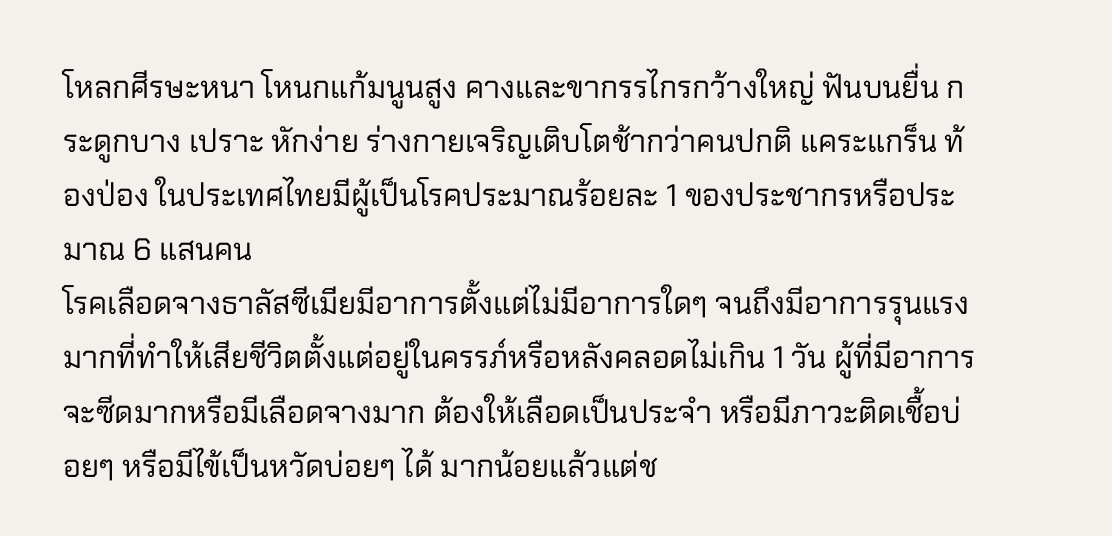โหลกศีรษะหนา โหนกแก้มนูนสูง คางและขากรรไกรกว้างใหญ่ ฟันบนยื่น กระดูกบาง เปราะ หักง่าย ร่างกายเจริญเติบโตช้ากว่าคนปกติ แคระแกร็น ท้องป่อง ในประเทศไทยมีผู้เป็นโรคประมาณร้อยละ 1 ของประชากรหรือประมาณ 6 แสนคน
โรคเลือดจางธาลัสซีเมียมีอาการตั้งแต่ไม่มีอาการใดๆ จนถึงมีอาการรุนแรงมากที่ทำให้เสียชีวิตตั้งแต่อยู่ในครรภ์หรือหลังคลอดไม่เกิน 1 วัน ผู้ที่มีอาการจะซีดมากหรือมีเลือดจางมาก ต้องให้เลือดเป็นประจำ หรือมีภาวะติดเชื้อบ่อยๆ หรือมีไข้เป็นหวัดบ่อยๆ ได้ มากน้อยแล้วแต่ช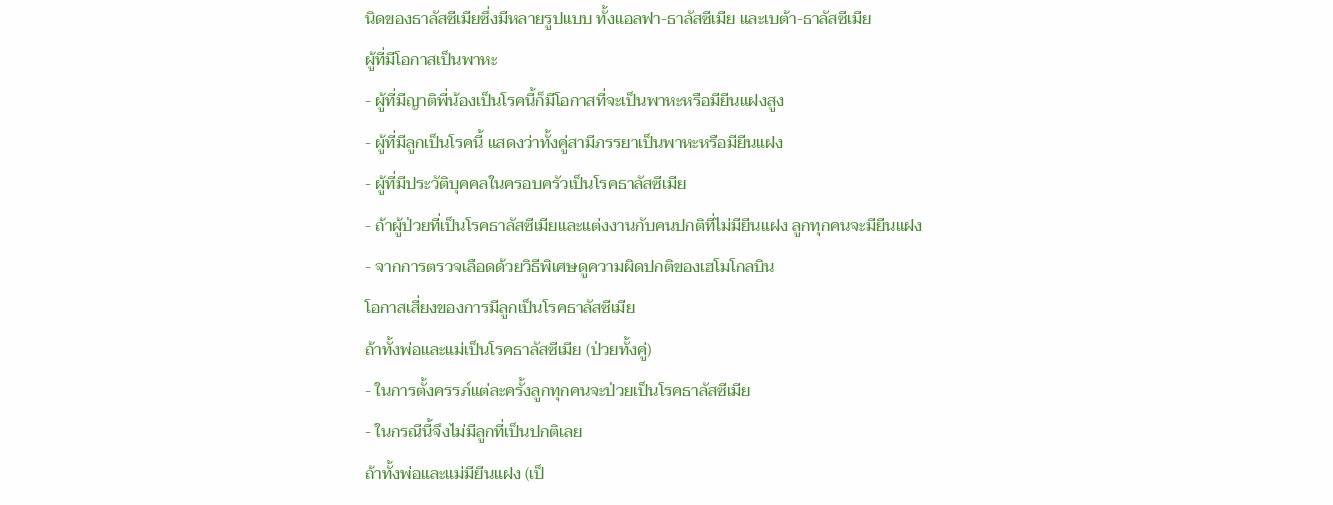นิดของธาลัสซีเมียซึ่งมีหลายรูปแบบ ทั้งแอลฟา-ธาลัสซีเมีย และเบต้า-ธาลัสซีเมีย
ผู้ที่มีโอกาสเป็นพาหะ
- ผู้ที่มีญาติพี่น้องเป็นโรคนี้ก็มีโอกาสที่จะเป็นพาหะหรือมียีนแฝงสูง
- ผู้ที่มีลูกเป็นโรคนี้ แสดงว่าทั้งคู่สามีภรรยาเป็นพาหะหรือมียีนแฝง
- ผู้ที่มีประวัติบุคคลในครอบครัวเป็นโรคธาลัสซีเมีย
- ถ้าผู้ป่วยที่เป็นโรคธาลัสซีเมียและแต่งงานกับคนปกติที่ไม่มียีนแฝง ลูกทุกคนจะมียีนแฝง
- จากการตรวจเลือดด้วยวิธีพิเศษดูความผิดปกติของเฮโมโกลบิน
โอกาสเสี่ยงของการมีลูกเป็นโรคธาลัสซีเมีย
ถ้าทั้งพ่อและแม่เป็นโรคธาลัสซีเมีย (ป่วยทั้งคู่)
- ในการตั้งครรภ์แต่ละครั้งลูกทุกคนจะป่วยเป็นโรคธาลัสซีเมีย
- ในกรณีนี้จึงไม่มีลูกที่เป็นปกติเลย
ถ้าทั้งพ่อและแม่มียีนแฝง (เป็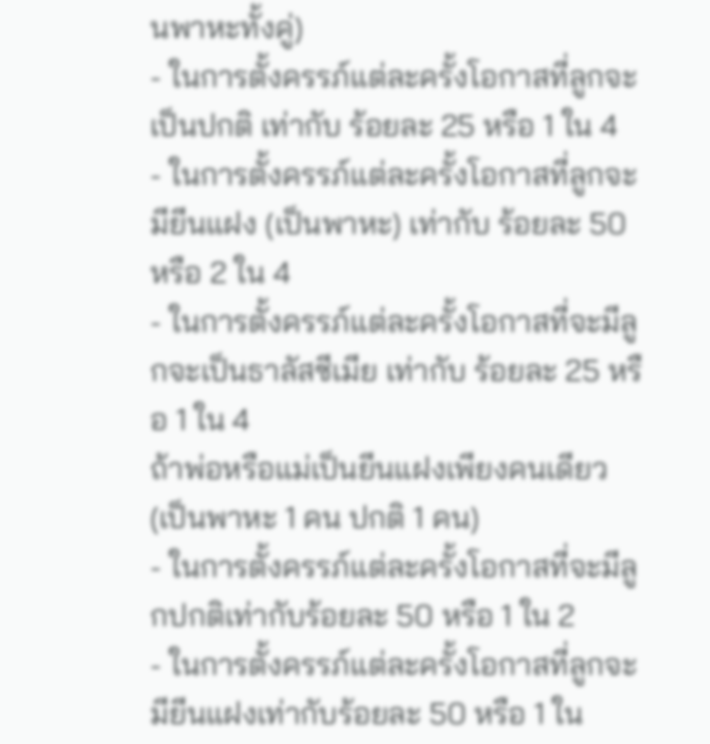นพาหะทั้งคู่)
- ในการตั้งครรภ์แต่ละครั้งโอกาสที่ลูกจะเป็นปกติ เท่ากับ ร้อยละ 25 หรือ 1 ใน 4
- ในการตั้งครรภ์แต่ละครั้งโอกาสที่ลูกจะมียีนแฝง (เป็นพาหะ) เท่ากับ ร้อยละ 50 หรือ 2 ใน 4
- ในการตั้งครรภ์แต่ละครั้งโอกาสที่จะมีลูกจะเป็นธาลัสซีเมีย เท่ากับ ร้อยละ 25 หรือ 1 ใน 4
ถ้าพ่อหรือแม่เป็นยีนแฝงเพียงคนเดียว (เป็นพาหะ 1 คน ปกติ 1 คน)
- ในการตั้งครรภ์แต่ละครั้งโอกาสที่จะมีลูกปกติเท่ากับร้อยละ 50 หรือ 1 ใน 2
- ในการตั้งครรภ์แต่ละครั้งโอกาสที่ลูกจะมียีนแฝงเท่ากับร้อยละ 50 หรือ 1 ใน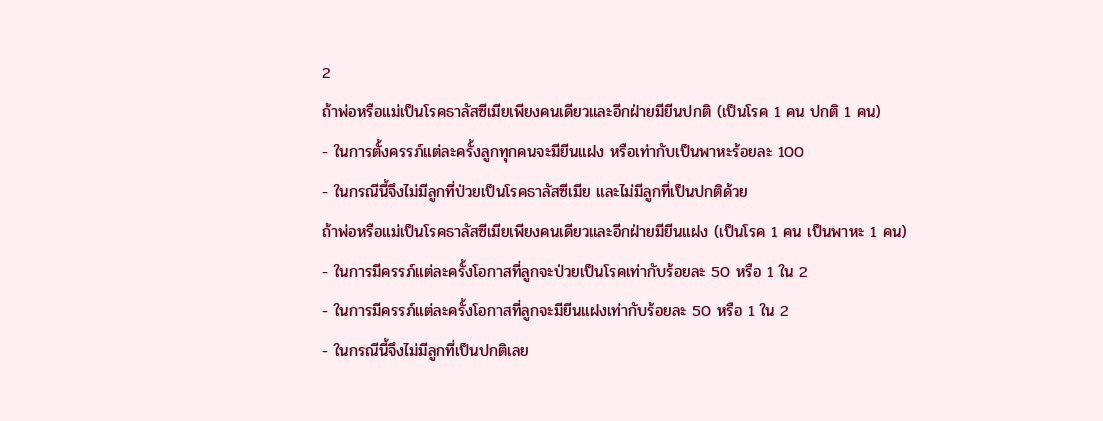2
ถ้าพ่อหรือแม่เป็นโรคธาลัสซีเมียเพียงคนเดียวและอีกฝ่ายมียีนปกติ (เป็นโรค 1 คน ปกติ 1 คน)
- ในการตั้งครรภ์แต่ละครั้งลูกทุกคนจะมียีนแฝง หรือเท่ากับเป็นพาหะร้อยละ 100
- ในกรณีนี้จึงไม่มีลูกที่ป่วยเป็นโรคธาลัสซีเมีย และไม่มีลูกที่เป็นปกติด้วย
ถ้าพ่อหรือแม่เป็นโรคธาลัสซีเมียเพียงคนเดียวและอีกฝ่ายมียีนแฝง (เป็นโรค 1 คน เป็นพาหะ 1 คน)
- ในการมีครรภ์แต่ละครั้งโอกาสที่ลูกจะป่วยเป็นโรคเท่ากับร้อยละ 50 หรือ 1 ใน 2
- ในการมีครรภ์แต่ละครั้งโอกาสที่ลูกจะมียีนแฝงเท่ากับร้อยละ 50 หรือ 1 ใน 2
- ในกรณีนี้จึงไม่มีลูกที่เป็นปกติเลย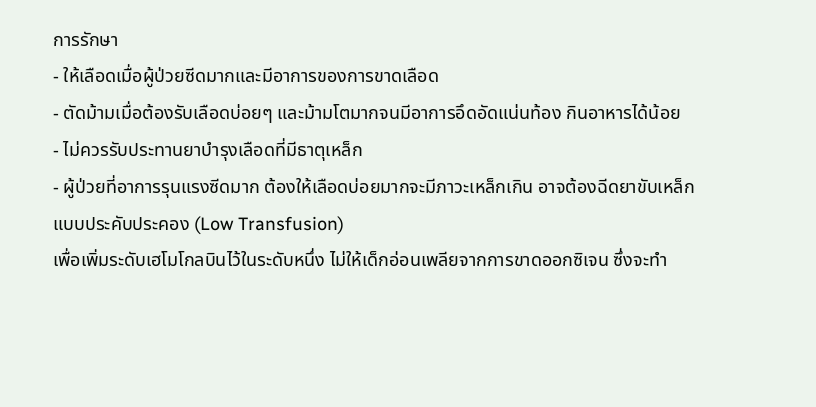การรักษา
- ให้เลือดเมื่อผู้ป่วยซีดมากและมีอาการของการขาดเลือด
- ตัดม้ามเมื่อต้องรับเลือดบ่อยๆ และม้ามโตมากจนมีอาการอึดอัดแน่นท้อง กินอาหารได้น้อย
- ไม่ควรรับประทานยาบำรุงเลือดที่มีธาตุเหล็ก
- ผู้ป่วยที่อาการรุนแรงซีดมาก ต้องให้เลือดบ่อยมากจะมีภาวะเหล็กเกิน อาจต้องฉีดยาขับเหล็ก
แบบประคับประคอง (Low Transfusion)
เพื่อเพิ่มระดับเฮโมโกลบินไว้ในระดับหนึ่ง ไม่ให้เด็กอ่อนเพลียจากการขาดออกซิเจน ซึ่งจะทำ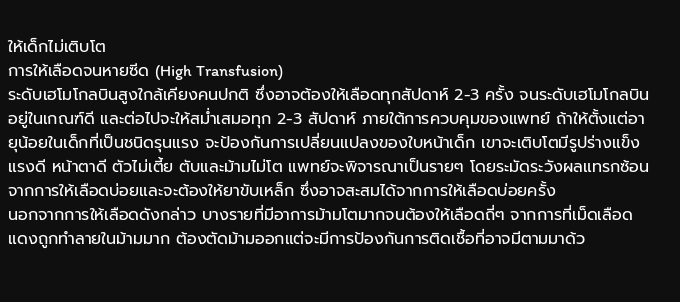ให้เด็กไม่เติบโต
การให้เลือดจนหายซีด (High Transfusion)
ระดับเฮโมโกลบินสูงใกล้เคียงคนปกติ ซึ่งอาจต้องให้เลือดทุกสัปดาห์ 2-3 ครั้ง จนระดับเฮโมโกลบินอยู่ในเกณฑ์ดี และต่อไปจะให้สม่ำเสมอทุก 2-3 สัปดาห์ ภายใต้การควบคุมของแพทย์ ถ้าให้ตั้งแต่อายุน้อยในเด็กที่เป็นชนิดรุนแรง จะป้องกันการเปลี่ยนแปลงของใบหน้าเด็ก เขาจะเติบโตมีรูปร่างแข็งแรงดี หน้าตาดี ตัวไม่เตี้ย ตับและม้ามไม่โต แพทย์จะพิจารณาเป็นรายๆ โดยระมัดระวังผลแทรกซ้อนจากการให้เลือดบ่อยและจะต้องให้ยาขับเหล็ก ซึ่งอาจสะสมได้จากการให้เลือดบ่อยครั้ง
นอกจากการให้เลือดดังกล่าว บางรายที่มีอาการม้ามโตมากจนต้องให้เลือดถี่ๆ จากการที่เม็ดเลือดแดงถูกทำลายในม้ามมาก ต้องตัดม้ามออกแต่จะมีการป้องกันการติดเชื้อที่อาจมีตามมาด้ว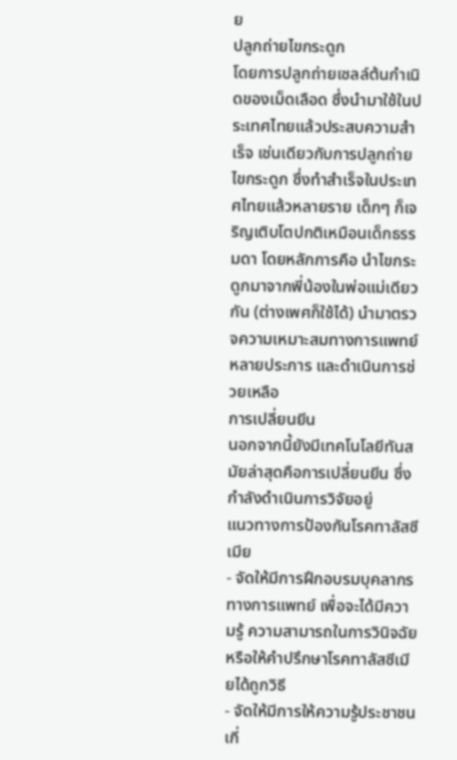ย
ปลูกถ่ายไขกระดูก
โดยการปลูกถ่ายเซลล์ต้นกำเนิดของเม็ดเลือด ซึ่งนำมาใช้ในประเทศไทยแล้วประสบความสำเร็จ เช่นเดียวกับการปลูกถ่ายไขกระดูก ซึ่งทำสำเร็จในประเทศไทยแล้วหลายราย เด็กๆ ก็เจริญเติบโตปกติเหมือนเด็กธรรมดา โดยหลักการคือ นำไขกระดูกมาจากพี่น้องในพ่อแม่เดียวกัน (ต่างเพศก็ใช้ได้) นำมาตรวจความเหมาะสมทางการแพทย์หลายประการ และดำเนินการช่วยเหลือ
การเปลี่ยนยีน
นอกจากนี้ยังมีเทคโนโลยีทันสมัยล่าสุดคือการเปลี่ยนยีน ซึ่งกำลังดำเนินการวิจัยอยู่
แนวทางการป้องกันโรคทาลัสซีเมีย
- จัดให้มีการฝึกอบรมบุคลากรทางการแพทย์ เพื่อจะได้มีความรู้ ความสามารถในการวินิจฉัย หรือให้คำปรึกษาโรคทาลัสซีเมียได้ถูกวิธี
- จัดให้มีการให้ความรู้ประชาชน เกี่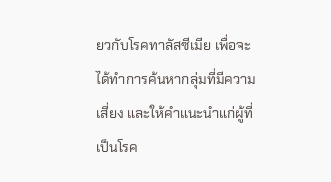ยวกับโรคทาลัสซีเมีย เพื่อจะได้ทำการค้นหากลุ่มที่มีความเสี่ยง และให้คำแนะนำแก่ผู้ที่เป็นโรค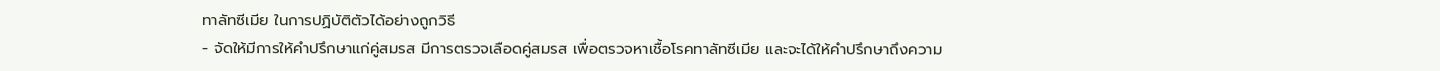ทาลัทซีเมีย ในการปฏิบัติตัวได้อย่างถูกวิธี
- จัดให้มีการให้คำปรึกษาแก่คู่สมรส มีการตรวจเลือดคู่สมรส เพื่อตรวจหาเชื้อโรคทาลัทซีเมีย และจะได้ให้คำปรึกษาถึงความ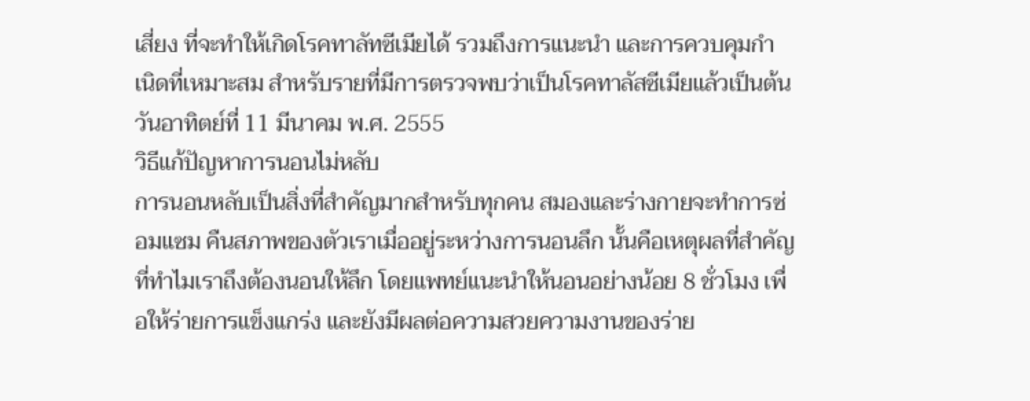เสี่ยง ที่จะทำให้เกิดโรคทาลัทซีเมียได้ รวมถึงการแนะนำ และการควบคุมกำเนิดที่เหมาะสม สำหรับรายที่มีการตรวจพบว่าเป็นโรคทาลัสซีเมียแล้วเป็นต้น
วันอาทิตย์ที่ 11 มีนาคม พ.ศ. 2555
วิธีแก้ปัญหาการนอนไม่หลับ
การนอนหลับเป็นสิ่งที่สำคัญมากสำหรับทุกคน สมองและร่างกายจะทำการซ่อมแซม คืนสภาพของตัวเราเมื่ออยู่ระหว่างการนอนลึก นั้นคือเหตุผลที่สำคัญที่ทำไมเราถึงต้องนอนให้ลึก โดยแพทย์แนะนำให้นอนอย่างน้อย 8 ชั่วโมง เพื่อให้ร่ายการแข็งแกร่ง และยังมีผลต่อความสวยความงานของร่าย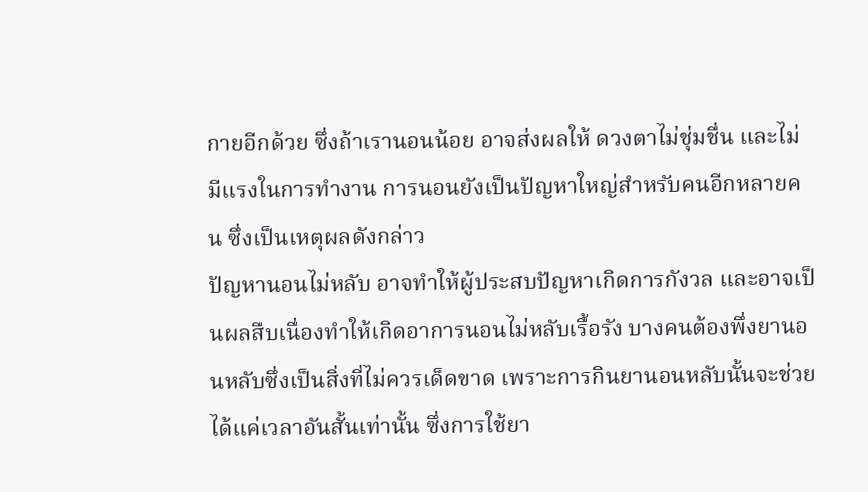กายอีกด้วย ซึ่งถ้าเรานอนน้อย อาจส่งผลให้ ดวงตาไม่ชุ่มชื่น และไม่มีแรงในการทำงาน การนอนยังเป็นปัญหาใหญ่สำหรับคนอีกหลายคน ซึ่งเป็นเหตุผลดังกล่าว
ปัญหานอนไม่หลับ อาจทำให้ผู้ประสบปัญหาเกิดการกังวล และอาจเป็นผลสืบเนื่องทำให้เกิดอาการนอนไม่หลับเรื้อรัง บางคนต้องพึ่งยานอนหลับซึ่งเป็นสิ่งที่ไม่ควรเด็ดขาด เพราะการกินยานอนหลับนั้นจะช่วยได้แค่เวลาอันสั้นเท่านั้น ซึ่งการใช้ยา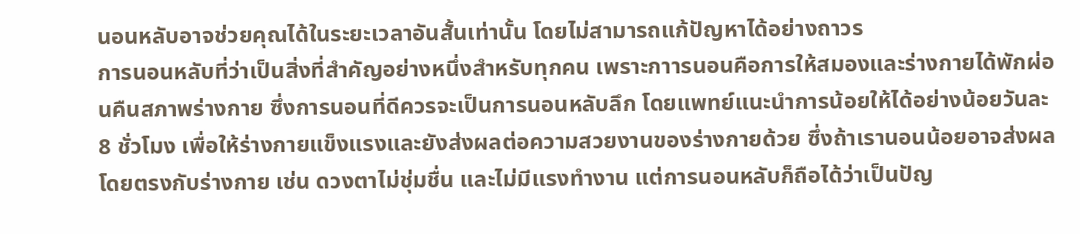นอนหลับอาจช่วยคุณได้ในระยะเวลาอันสั้นเท่านั้น โดยไม่สามารถแก้ปัญหาได้อย่างถาวร
การนอนหลับที่ว่าเป็นสิ่งที่สำคัญอย่างหนึ่งสำหรับทุกคน เพราะกาารนอนคือการให้สมองและร่างกายได้พักผ่อนคืนสภาพร่างกาย ซึ่งการนอนที่ดีควรจะเป็นการนอนหลับลึก โดยแพทย์แนะนำการน้อยให้ได้อย่างน้อยวันละ 8 ชั่วโมง เพื่อให้ร่างกายแข็งแรงและยังส่งผลต่อความสวยงานของร่างกายด้วย ซึ่งถ้าเรานอนน้อยอาจส่งผลโดยตรงกับร่างกาย เช่น ดวงตาไม่ชุ่มชื่น และไม่มีแรงทำงาน แต่การนอนหลับก็ถือได้ว่าเป็นปัญ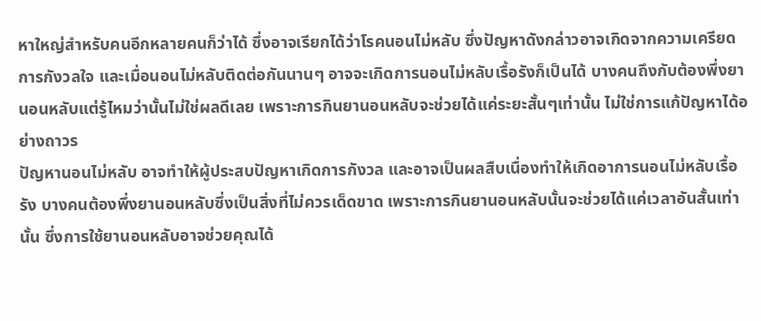หาใหญ่สำหรับคนอีกหลายคนก็ว่าได้ ซึ่งอาจเรียกได้ว่าโรคนอนไม่หลับ ซึ่งปัญหาดังกล่าวอาจเกิดจากความเครียด การกังวลใจ และเมื่อนอนไม่หลับติดต่อกันนานๆ อาจจะเกิดการนอนไม่หลับเรื้อรังก็เป็นได้ บางคนถึงกับต้องพึ่งยานอนหลับแต่รู้ไหมว่านั้นไม่ใช่ผลดีเลย เพราะการกินยานอนหลับจะช่วยได้แค่ระยะสั้นๆเท่านั้น ไม่ใช่การแก้ปัญหาได้อย่างถาวร
ปัญหานอนไม่หลับ อาจทำให้ผู้ประสบปัญหาเกิดการกังวล และอาจเป็นผลสืบเนื่องทำให้เกิดอาการนอนไม่หลับเรื้อรัง บางคนต้องพึ่งยานอนหลับซึ่งเป็นสิ่งที่ไม่ควรเด็ดขาด เพราะการกินยานอนหลับนั้นจะช่วยได้แค่เวลาอันสั้นเท่านั้น ซึ่งการใช้ยานอนหลับอาจช่วยคุณได้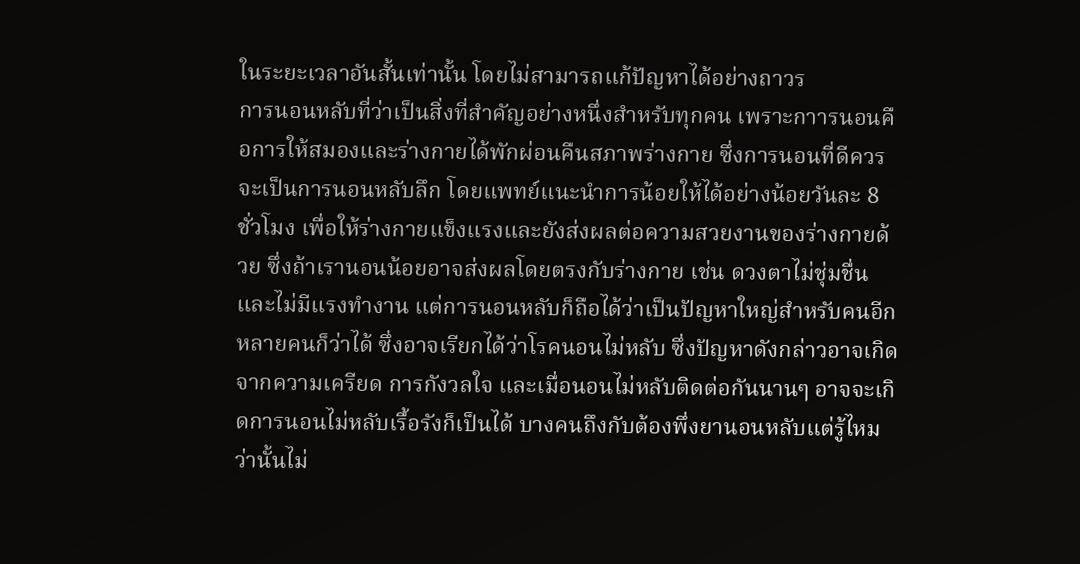ในระยะเวลาอันสั้นเท่านั้น โดยไม่สามารถแก้ปัญหาได้อย่างถาวร
การนอนหลับที่ว่าเป็นสิ่งที่สำคัญอย่างหนึ่งสำหรับทุกคน เพราะกาารนอนคือการให้สมองและร่างกายได้พักผ่อนคืนสภาพร่างกาย ซึ่งการนอนที่ดีควรจะเป็นการนอนหลับลึก โดยแพทย์แนะนำการน้อยให้ได้อย่างน้อยวันละ 8 ชั่วโมง เพื่อให้ร่างกายแข็งแรงและยังส่งผลต่อความสวยงานของร่างกายด้วย ซึ่งถ้าเรานอนน้อยอาจส่งผลโดยตรงกับร่างกาย เช่น ดวงตาไม่ชุ่มชื่น และไม่มีแรงทำงาน แต่การนอนหลับก็ถือได้ว่าเป็นปัญหาใหญ่สำหรับคนอีกหลายคนก็ว่าได้ ซึ่งอาจเรียกได้ว่าโรคนอนไม่หลับ ซึ่งปัญหาดังกล่าวอาจเกิดจากความเครียด การกังวลใจ และเมื่อนอนไม่หลับติดต่อกันนานๆ อาจจะเกิดการนอนไม่หลับเรื้อรังก็เป็นได้ บางคนถึงกับต้องพึ่งยานอนหลับแต่รู้ไหมว่านั้นไม่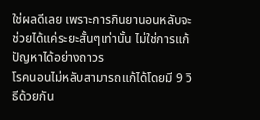ใช่ผลดีเลย เพราะการกินยานอนหลับจะช่วยได้แค่ระยะสั้นๆเท่านั้น ไม่ใช่การแก้ปัญหาได้อย่างถาวร
โรคนอนไม่หลับสามารถแก้ได้โดยมี 9 วิธีด้วยกัน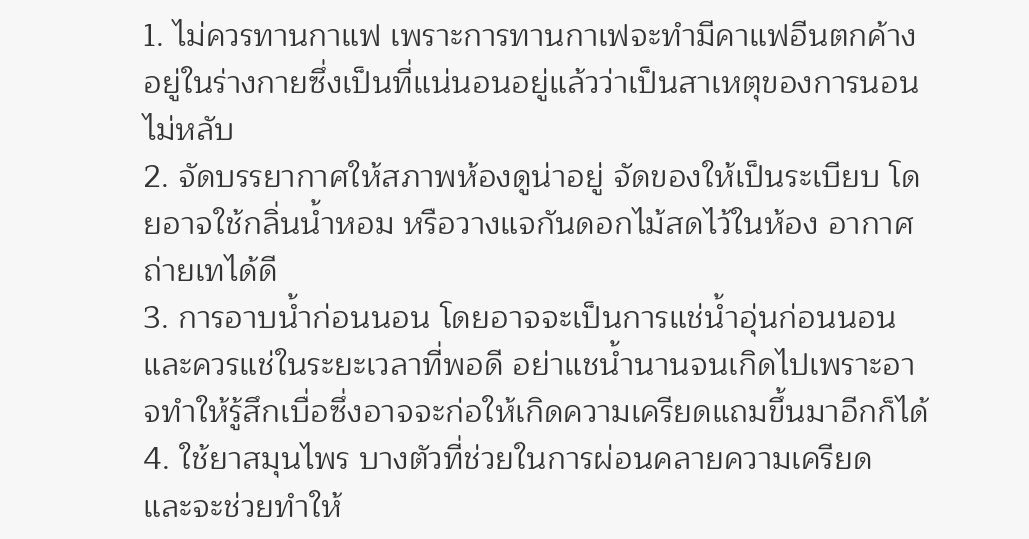1. ไม่ควรทานกาแฟ เพราะการทานกาเฟจะทำมีคาแฟอีนตกค้างอยู่ในร่างกายซึ่งเป็นที่แน่นอนอยู่แล้วว่าเป็นสาเหตุของการนอนไม่หลับ
2. จัดบรรยากาศให้สภาพห้องดูน่าอยู่ จัดของให้เป็นระเบียบ โดยอาจใช้กลิ่นน้ำหอม หรือวางแจกันดอกไม้สดไว้ในห้อง อากาศถ่ายเทได้ดี
3. การอาบน้ำก่อนนอน โดยอาจจะเป็นการแช่น้ำอุ่นก่อนนอน และควรแช่ในระยะเวลาที่พอดี อย่าแชน้ำนานจนเกิดไปเพราะอาจทำให้รู้สึกเบื่อซึ่งอาจจะก่อให้เกิดความเครียดแถมขึ้นมาอีกก็ได้
4. ใช้ยาสมุนไพร บางตัวที่ช่วยในการผ่อนคลายความเครียด และจะช่วยทำให้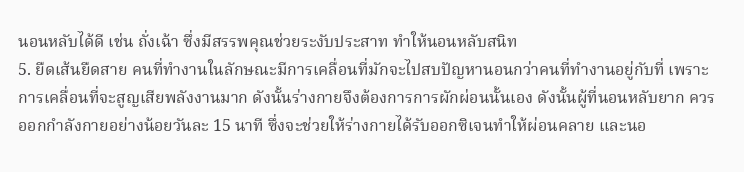นอนหลับได้ดี เช่น ถั่งเฉ้า ซึ่งมีสรรพคุณช่วยระงับประสาท ทำให้นอนหลับสนิท
5. ยืดเส้นยืดสาย คนที่ทำงานในลักษณะมีการเคลื่อนที่มักจะไปสบปัญหานอนกว่าคนที่ทำงานอยู่กับที่ เพราะการเคลื่อนที่จะสูญเสียพลังงานมาก ดังนั้นร่างกายจึงต้องการการผักผ่อนนั้นเอง ดังนั้นผู้ที่นอนหลับยาก ควรออกกำลังกายอย่างน้อยวันละ 15 นาที ซึ่งจะช่วยให้ร่างกายได้รับออกซิเจนทำให้ผ่อนคลาย และนอ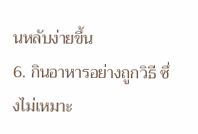นหลับง่ายขึ้น
6. กินอาหารอย่างถูกวิธี ซึ่งไม่เหมาะ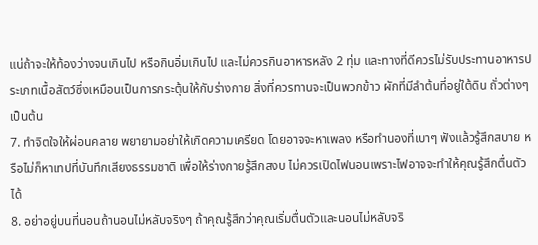แน่ถ้าจะให้ท้องว่างจนเกินไป หรือกินอิ่มเกินไป และไม่ควรกินอาหารหลัง 2 ทุ่ม และทางที่ดีควรไม่รับประทานอาหารประเภทเนื้อสัตว์ซึ่งเหมือนเป็นการกระตุ้นให้กับร่างกาย สิ่งที่ควรทานจะเป็นพวกข้าว ผักที่มีลำต้นที่อยู่ใต้ดิน ถั่วต่างๆ เป็นต้น
7. ทำจิตใจให้ผ่อนคลาย พยายามอย่าให้เกิดความเครียด โดยอาจจะหาเพลง หรือทำนองที่เบาๆ ฟังแล้วรู้สึกสบาย หรือไม่ก็หาเทปที่บันทึกเสียงธรรมชาติ เพื่อให้ร่างกายรู้สึกสงบ ไม่ควรเปิดไฟนอนเพราะไฟอาจจะทำให้คุณรู้สึกตื่นตัวได้
8. อย่าอยู่บนที่นอนถ้านอนไม่หลับจริงๆ ถ้าคุณรู้สึกว่าคุณเริ่มตื่นตัวและนอนไม่หลับจริ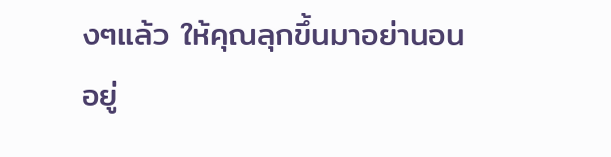งๆแล้ว ให้คุณลุกขึ้นมาอย่านอนอยู่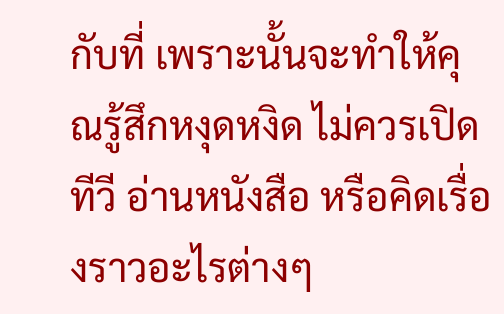กับที่ เพราะนั้นจะทำให้คุณรู้สึกหงุดหงิด ไม่ควรเปิดทีวี อ่านหนังสือ หรือคิดเรื่องราวอะไรต่างๆ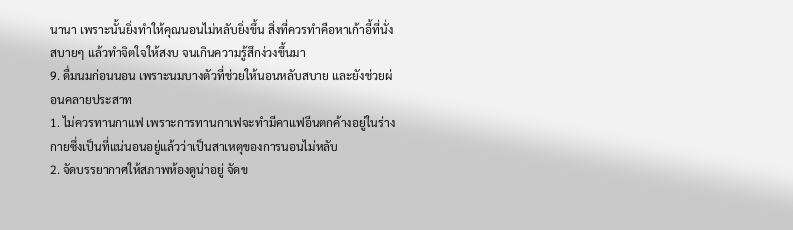นานา เพราะนั้นยิ่งทำให้คุณนอนไม่หลับยิ่งขึ้น สิ่งที่ควรทำคือหาเก้าอี้ที่นั่งสบายๆ แล้วทำจิตใจให้สงบ จนเกินความรู้สึกง่วงขึ้นมา
9. ดื่มนมก่อนนอน เพราะนมบางตัวที่ช่วยให้นอนหลับสบาย และยังช่วยผ่อนคลายประสาท
1. ไม่ควรทานกาแฟ เพราะการทานกาเฟจะทำมีคาแฟอีนตกค้างอยู่ในร่างกายซึ่งเป็นที่แน่นอนอยู่แล้วว่าเป็นสาเหตุของการนอนไม่หลับ
2. จัดบรรยากาศให้สภาพห้องดูน่าอยู่ จัดข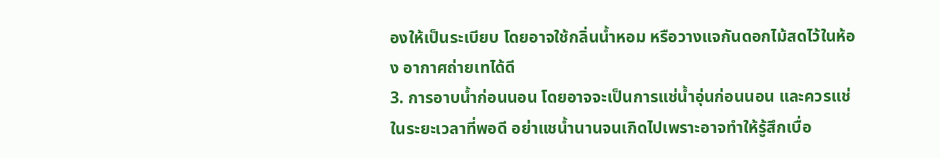องให้เป็นระเบียบ โดยอาจใช้กลิ่นน้ำหอม หรือวางแจกันดอกไม้สดไว้ในห้อง อากาศถ่ายเทได้ดี
3. การอาบน้ำก่อนนอน โดยอาจจะเป็นการแช่น้ำอุ่นก่อนนอน และควรแช่ในระยะเวลาที่พอดี อย่าแชน้ำนานจนเกิดไปเพราะอาจทำให้รู้สึกเบื่อ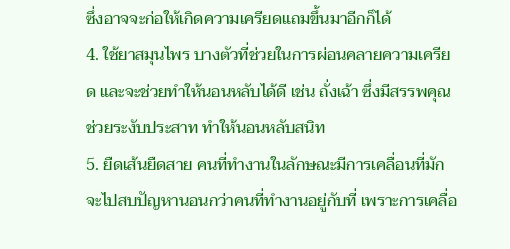ซึ่งอาจจะก่อให้เกิดความเครียดแถมขึ้นมาอีกก็ได้
4. ใช้ยาสมุนไพร บางตัวที่ช่วยในการผ่อนคลายความเครียด และจะช่วยทำให้นอนหลับได้ดี เช่น ถั่งเฉ้า ซึ่งมีสรรพคุณช่วยระงับประสาท ทำให้นอนหลับสนิท
5. ยืดเส้นยืดสาย คนที่ทำงานในลักษณะมีการเคลื่อนที่มักจะไปสบปัญหานอนกว่าคนที่ทำงานอยู่กับที่ เพราะการเคลื่อ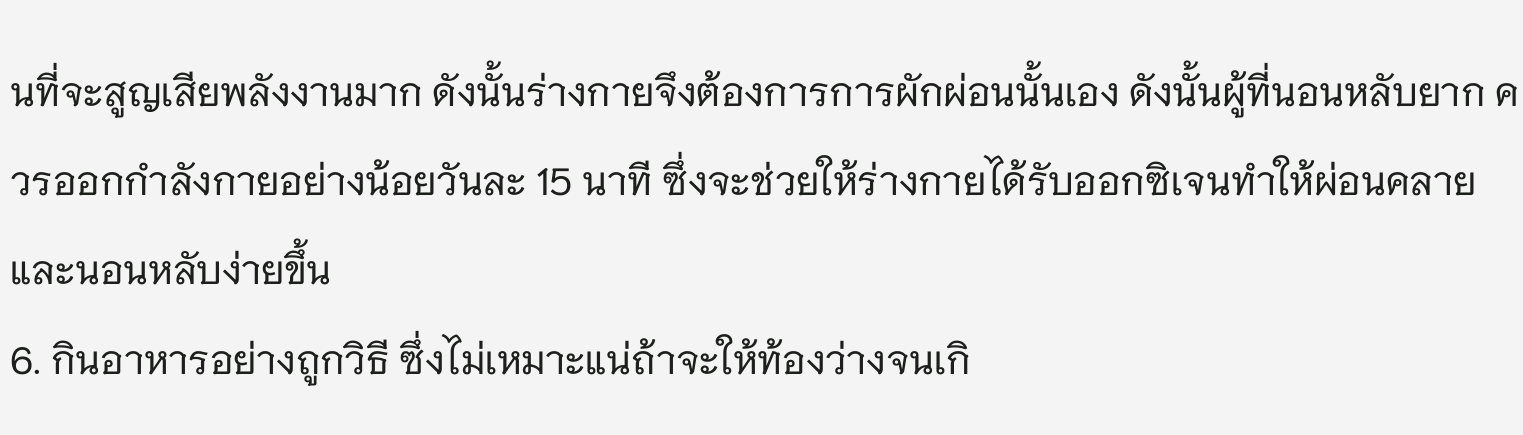นที่จะสูญเสียพลังงานมาก ดังนั้นร่างกายจึงต้องการการผักผ่อนนั้นเอง ดังนั้นผู้ที่นอนหลับยาก ควรออกกำลังกายอย่างน้อยวันละ 15 นาที ซึ่งจะช่วยให้ร่างกายได้รับออกซิเจนทำให้ผ่อนคลาย และนอนหลับง่ายขึ้น
6. กินอาหารอย่างถูกวิธี ซึ่งไม่เหมาะแน่ถ้าจะให้ท้องว่างจนเกิ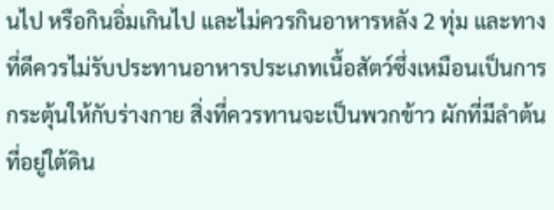นไป หรือกินอิ่มเกินไป และไม่ควรกินอาหารหลัง 2 ทุ่ม และทางที่ดีควรไม่รับประทานอาหารประเภทเนื้อสัตว์ซึ่งเหมือนเป็นการกระตุ้นให้กับร่างกาย สิ่งที่ควรทานจะเป็นพวกข้าว ผักที่มีลำต้นที่อยู่ใต้ดิน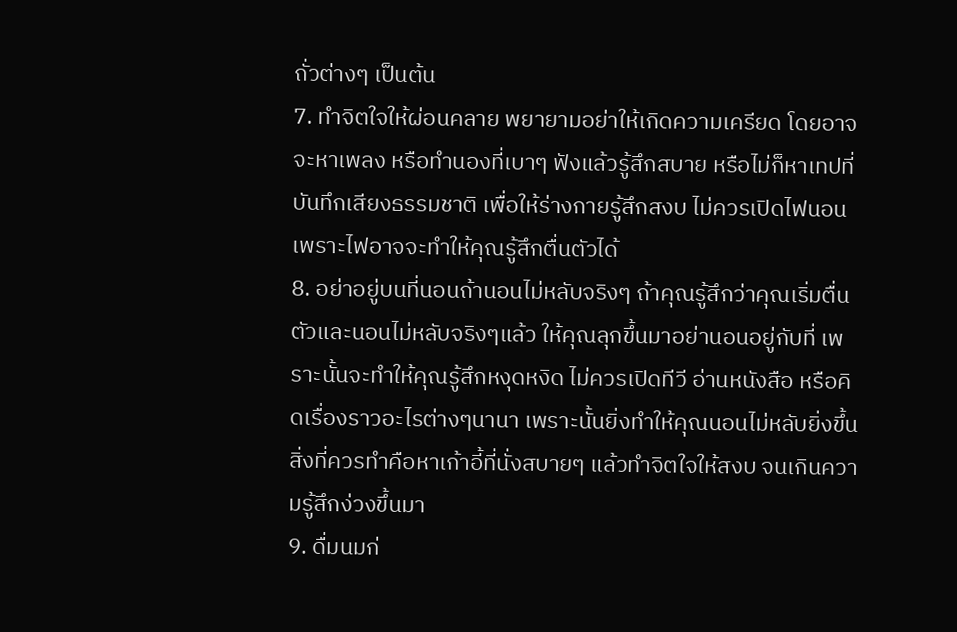ถั่วต่างๆ เป็นต้น
7. ทำจิตใจให้ผ่อนคลาย พยายามอย่าให้เกิดความเครียด โดยอาจจะหาเพลง หรือทำนองที่เบาๆ ฟังแล้วรู้สึกสบาย หรือไม่ก็หาเทปที่บันทึกเสียงธรรมชาติ เพื่อให้ร่างกายรู้สึกสงบ ไม่ควรเปิดไฟนอนเพราะไฟอาจจะทำให้คุณรู้สึกตื่นตัวได้
8. อย่าอยู่บนที่นอนถ้านอนไม่หลับจริงๆ ถ้าคุณรู้สึกว่าคุณเริ่มตื่นตัวและนอนไม่หลับจริงๆแล้ว ให้คุณลุกขึ้นมาอย่านอนอยู่กับที่ เพราะนั้นจะทำให้คุณรู้สึกหงุดหงิด ไม่ควรเปิดทีวี อ่านหนังสือ หรือคิดเรื่องราวอะไรต่างๆนานา เพราะนั้นยิ่งทำให้คุณนอนไม่หลับยิ่งขึ้น สิ่งที่ควรทำคือหาเก้าอี้ที่นั่งสบายๆ แล้วทำจิตใจให้สงบ จนเกินความรู้สึกง่วงขึ้นมา
9. ดื่มนมก่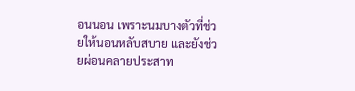อนนอน เพราะนมบางตัวที่ช่วยให้นอนหลับสบาย และยังช่วยผ่อนคลายประสาท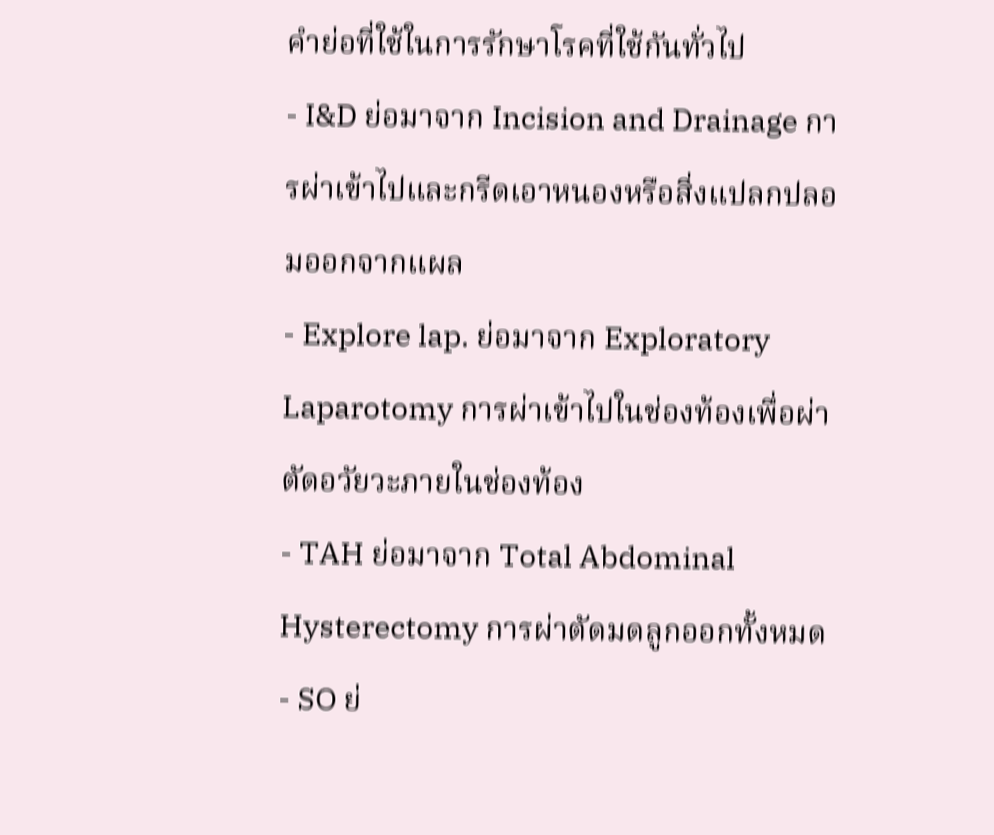คำย่อที่ใช้ในการรักษาโรคที่ใช้กันทั่วไป
- I&D ย่อมาจาก Incision and Drainage การผ่าเข้าไปและกรีดเอาหนองหรือสิ่งแปลกปลอมออกจากแผล
- Explore lap. ย่อมาจาก Exploratory Laparotomy การผ่าเข้าไปในช่องท้องเพื่อผ่าตัดอวัยวะภายในช่องท้อง
- TAH ย่อมาจาก Total Abdominal Hysterectomy การผ่าตัดมดลูกออกทั้งหมด
- SO ย่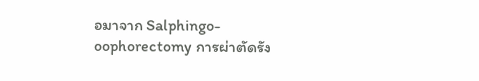อมาจาก Salphingo-oophorectomy การผ่าตัดรัง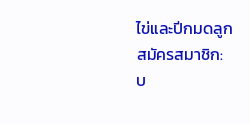ไข่และปีกมดลูก
สมัครสมาชิก:
บ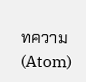ทความ (Atom)